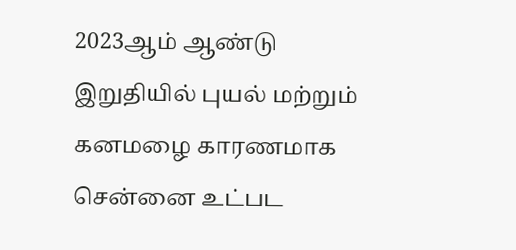2023ஆம் ஆண்டு இறுதியில் புயல் மற்றும் கனமழை காரணமாக சென்னை உட்பட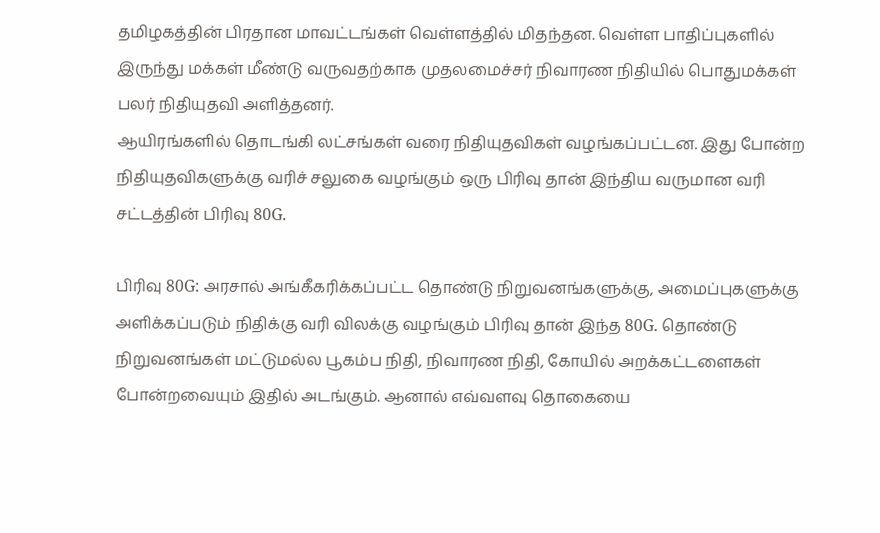தமிழகத்தின் பிரதான மாவட்டங்கள் வெள்ளத்தில் மிதந்தன. வெள்ள பாதிப்புகளில் இருந்து மக்கள் மீண்டு வருவதற்காக முதலமைச்சர் நிவாரண நிதியில் பொதுமக்கள் பலர் நிதியுதவி அளித்தனர்.
ஆயிரங்களில் தொடங்கி லட்சங்கள் வரை நிதியுதவிகள் வழங்கப்பட்டன. இது போன்ற நிதியுதவிகளுக்கு வரிச் சலுகை வழங்கும் ஒரு பிரிவு தான் இந்திய வருமான வரி சட்டத்தின் பிரிவு 80G.

பிரிவு 80G: அரசால் அங்கீகரிக்கப்பட்ட தொண்டு நிறுவனங்களுக்கு, அமைப்புகளுக்கு அளிக்கப்படும் நிதிக்கு வரி விலக்கு வழங்கும் பிரிவு தான் இந்த 80G. தொண்டு நிறுவனங்கள் மட்டுமல்ல பூகம்ப நிதி, நிவாரண நிதி, கோயில் அறக்கட்டளைகள் போன்றவையும் இதில் அடங்கும். ஆனால் எவ்வளவு தொகையை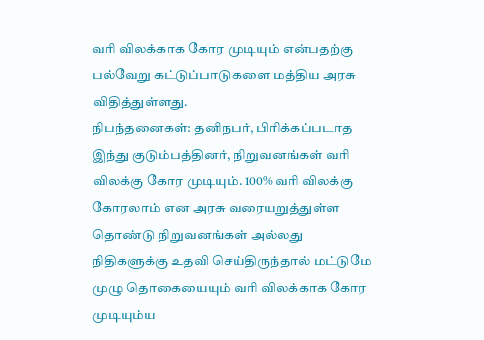வரி விலக்காக கோர முடியும் என்பதற்கு பல்வேறு கட்டுப்பாடுகளை மத்திய அரசு விதித்துள்ளது.
நிபந்தனைகள்: தனிநபர், பிரிக்கப்படாத இந்து குடும்பத்தினர், நிறுவனங்கள் வரி விலக்கு கோர முடியும். 100% வரி விலக்கு கோரலாம் என அரசு வரையறுத்துள்ள தொண்டு நிறுவனங்கள் அல்லது நிதிகளுக்கு உதவி செய்திருந்தால் மட்டுமே முழு தொகையையும் வரி விலக்காக கோர முடியும்ய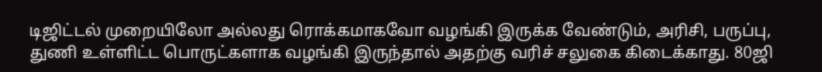டிஜிட்டல் முறையிலோ அல்லது ரொக்கமாகவோ வழங்கி இருக்க வேண்டும், அரிசி, பருப்பு, துணி உள்ளிட்ட பொருட்களாக வழங்கி இருந்தால் அதற்கு வரிச் சலுகை கிடைக்காது. 80ஜி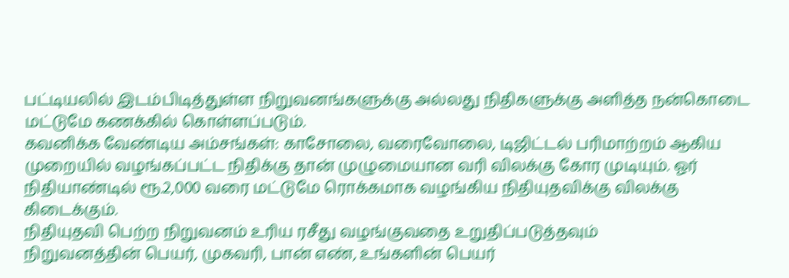பட்டியலில் இடம்பிடித்துள்ள நிறுவனங்களுக்கு அல்லது நிதிகளுக்கு அளித்த நன்கொடை மட்டுமே கணக்கில் கொள்ளப்படும்.
கவனிக்க வேண்டிய அம்சங்கள்: காசோலை, வரைவோலை, டிஜிட்டல் பரிமாற்றம் ஆகிய முறையில் வழங்கப்பட்ட நிதிக்கு தான் முழுமையான வரி விலக்கு கோர முடியும். ஓர் நிதியாண்டில் ரூ.2,000 வரை மட்டுமே ரொக்கமாக வழங்கிய நிதியுதவிக்கு விலக்கு கிடைக்கும்.
நிதியுதவி பெற்ற நிறுவனம் உரிய ரசீது வழங்குவதை உறுதிப்படுத்தவும்
நிறுவனத்தின் பெயர், முகவரி, பான் எண், உங்களின் பெயர்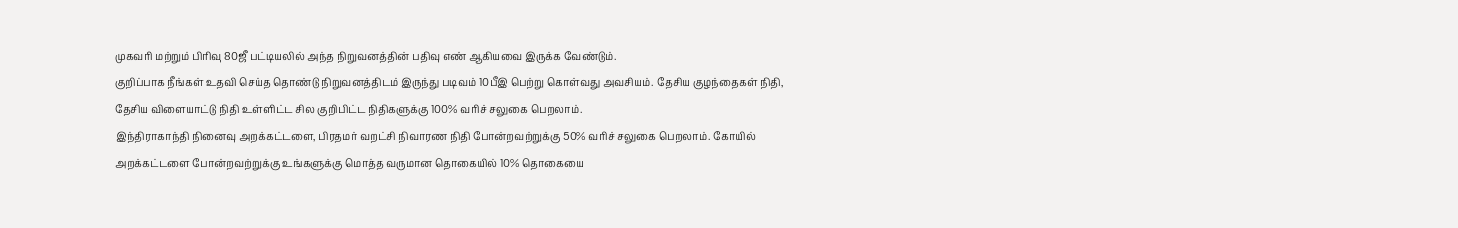முகவரி மற்றும் பிரிவு 80ஜீ பட்டியலில் அந்த நிறுவனத்தின் பதிவு எண் ஆகியவை இருக்க வேண்டும்.
குறிப்பாக நீங்கள் உதவி செய்த தொண்டு நிறுவனத்திடம் இருந்து படிவம் 10பீஇ பெற்று கொள்வது அவசியம். தேசிய குழந்தைகள் நிதி, தேசிய விளையாட்டு நிதி உள்ளிட்ட சில குறிபிட்ட நிதிகளுக்கு 100% வரிச் சலுகை பெறலாம்.
இந்திராகாந்தி நினைவு அறக்கட்டளை, பிரதமர் வறட்சி நிவாரண நிதி போன்றவற்றுக்கு 50% வரிச் சலுகை பெறலாம். கோயில் அறக்கட்டளை போன்றவற்றுக்கு உங்களுக்கு மொத்த வருமான தொகையில் 10% தொகையை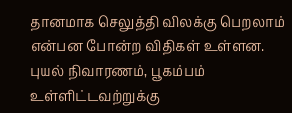தானமாக செலுத்தி விலக்கு பெறலாம் என்பன போன்ற விதிகள் உள்ளன.
புயல் நிவாரணம், பூகம்பம் உள்ளிட்டவற்றுக்கு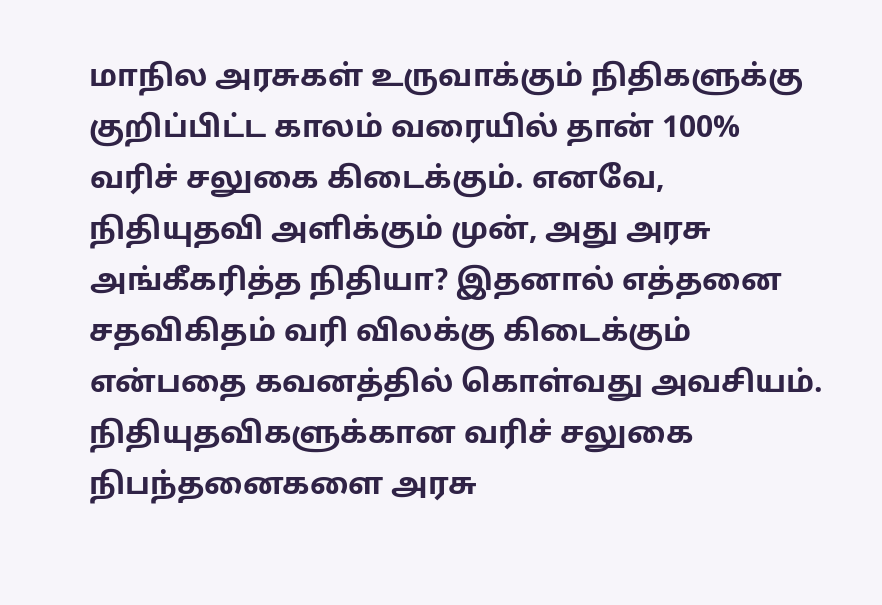மாநில அரசுகள் உருவாக்கும் நிதிகளுக்கு குறிப்பிட்ட காலம் வரையில் தான் 100% வரிச் சலுகை கிடைக்கும். எனவே, நிதியுதவி அளிக்கும் முன், அது அரசு அங்கீகரித்த நிதியா? இதனால் எத்தனை சதவிகிதம் வரி விலக்கு கிடைக்கும் என்பதை கவனத்தில் கொள்வது அவசியம்.
நிதியுதவிகளுக்கான வரிச் சலுகை நிபந்தனைகளை அரசு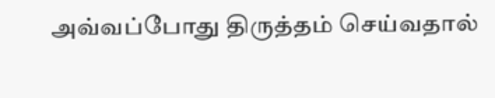அவ்வப்போது திருத்தம் செய்வதால்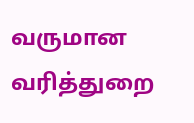வருமான வரித்துறை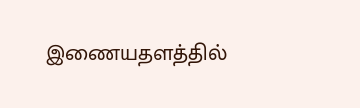இணையதளத்தில்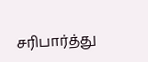சரிபார்த்து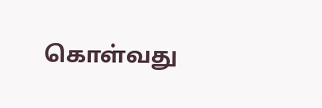கொள்வது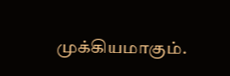முக்கியமாகும்.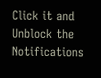Click it and Unblock the Notifications